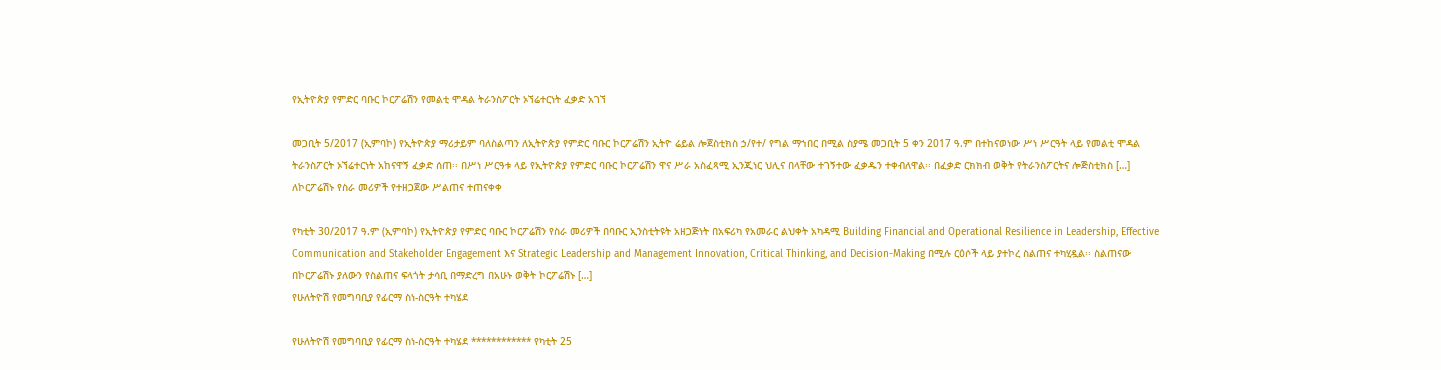የኢትዮጵያ የምድር ባቡር ኮርፖሬሽን የመልቲ ሞዳል ትራንስፖርት ኦኘሬተርነት ፈቃድ አገኘ

መጋቢት 5/2017 (ኢምባኮ) የኢትዮጵያ ማሪታይም ባለስልጣን ለኢትዮጵያ የምድር ባቡር ኮርፖሬሽን ኢትዮ ሬይል ሎጀስቲክስ ኃ/የተ/ የግል ማኀበር በሚል ስያሜ መጋቢት 5 ቀን 2017 ዓ.ም በተከናወነው ሥነ ሥርዓት ላይ የመልቲ ሞዳል ትራንስፖርት ኦኘሬተርነት አከናዋኝ ፈቃድ ሰጠ፡፡ በሥነ ሥርዓቱ ላይ የኢትዮጵያ የምድር ባቡር ኮርፖሬሽን ዋና ሥራ አስፈጻሚ ኢንጂነር ህሊና በላቸው ተገኝተው ፈቃዱን ተቀብለዋል፡፡ በፈቃድ ርክክብ ወቅት የትራንስፖርትና ሎጅስቲክስ […]
ለኮርፖሬሽኑ የስራ መሪዎች የተዘጋጀው ሥልጠና ተጠናቀቀ

የካቲት 30/2017 ዓ.ም (ኢምባኮ) የኢትዮጵያ የምድር ባቡር ኮርፖሬሽን የስራ መሪዎች በባቡር ኢንስቲትዩት አዘጋጅነት በአፍሪካ የአመራር ልህቀት አካዳሚ Building Financial and Operational Resilience in Leadership, Effective Communication and Stakeholder Engagement እና Strategic Leadership and Management Innovation, Critical Thinking, and Decision-Making በሚሉ ርዕሶች ላይ ያተኮረ ስልጠና ተካሂዷል፡፡ ስልጠናው በኮርፖሬሽኑ ያለውን የስልጠና ፍላጎት ታሳቢ በማድረግ በአሁኑ ወቅት ኮርፖሬሽኑ […]
የሁለትዮሽ የመግባቢያ የፊርማ ስነ-ስርዓት ተካሄደ

የሁለትዮሽ የመግባቢያ የፊርማ ስነ-ስርዓት ተካሄደ ************ የካቲት 25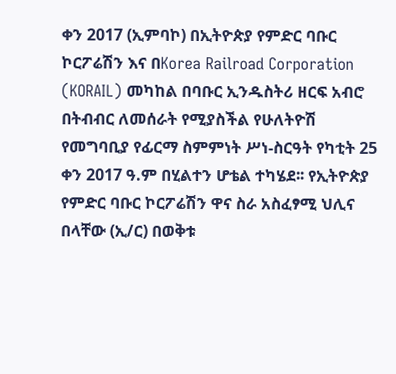ቀን 2017 (ኢምባኮ) በኢትዮጵያ የምድር ባቡር ኮርፖሬሽን እና በKorea Railroad Corporation (KORAIL) መካከል በባቡር ኢንዱስትሪ ዘርፍ አብሮ በትብብር ለመሰራት የሚያስችል የሁለትዮሽ የመግባቢያ የፊርማ ስምምነት ሥነ-ስርዓት የካቲት 25 ቀን 2017 ዓ.ም በሂልተን ሆቴል ተካሄደ፡፡ የኢትዮጵያ የምድር ባቡር ኮርፖሬሽን ዋና ስራ አስፈፃሚ ህሊና በላቸው (ኢ/ር) በወቅቱ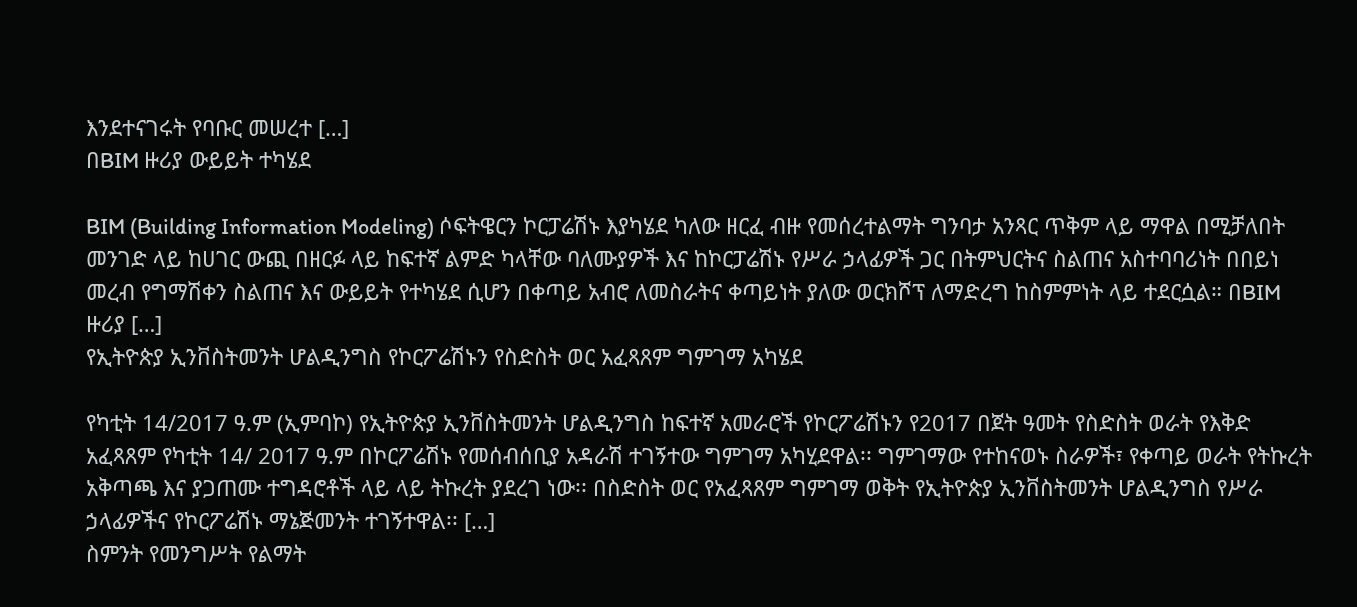እንደተናገሩት የባቡር መሠረተ […]
በBIM ዙሪያ ውይይት ተካሄደ

BIM (Building Information Modeling) ሶፍትዌርን ኮርፓሬሽኑ እያካሄደ ካለው ዘርፈ ብዙ የመሰረተልማት ግንባታ አንጻር ጥቅም ላይ ማዋል በሚቻለበት መንገድ ላይ ከሀገር ውጪ በዘርፉ ላይ ከፍተኛ ልምድ ካላቸው ባለሙያዎች እና ከኮርፓሬሽኑ የሥራ ኃላፊዎች ጋር በትምህርትና ስልጠና አስተባባሪነት በበይነ መረብ የግማሽቀን ስልጠና እና ውይይት የተካሄደ ሲሆን በቀጣይ አብሮ ለመስራትና ቀጣይነት ያለው ወርክሾፕ ለማድረግ ከስምምነት ላይ ተደርሷል። በBIM ዙሪያ […]
የኢትዮጵያ ኢንቨስትመንት ሆልዲንግስ የኮርፖሬሽኑን የስድስት ወር አፈጻጸም ግምገማ አካሄደ

የካቲት 14/2017 ዓ.ም (ኢምባኮ) የኢትዮጵያ ኢንቨስትመንት ሆልዲንግስ ከፍተኛ አመራሮች የኮርፖሬሽኑን የ2017 በጀት ዓመት የስድስት ወራት የእቅድ አፈጻጸም የካቲት 14/ 2017 ዓ.ም በኮርፖሬሽኑ የመሰብሰቢያ አዳራሽ ተገኝተው ግምገማ አካሂደዋል፡፡ ግምገማው የተከናወኑ ስራዎች፣ የቀጣይ ወራት የትኩረት አቅጣጫ እና ያጋጠሙ ተግዳሮቶች ላይ ላይ ትኩረት ያደረገ ነው፡፡ በስድስት ወር የአፈጻጸም ግምገማ ወቅት የኢትዮጵያ ኢንቨስትመንት ሆልዲንግስ የሥራ ኃላፊዎችና የኮርፖሬሽኑ ማኔጅመንት ተገኝተዋል፡፡ […]
ስምንት የመንግሥት የልማት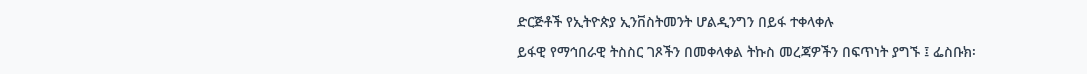ድርጅቶች የኢትዮጵያ ኢንቨስትመንት ሆልዲንግን በይፋ ተቀላቀሉ

ይፋዊ የማኅበራዊ ትስስር ገጾችን በመቀላቀል ትኩስ መረጃዎችን በፍጥነት ያግኙ ፤ ፌስቡክ፡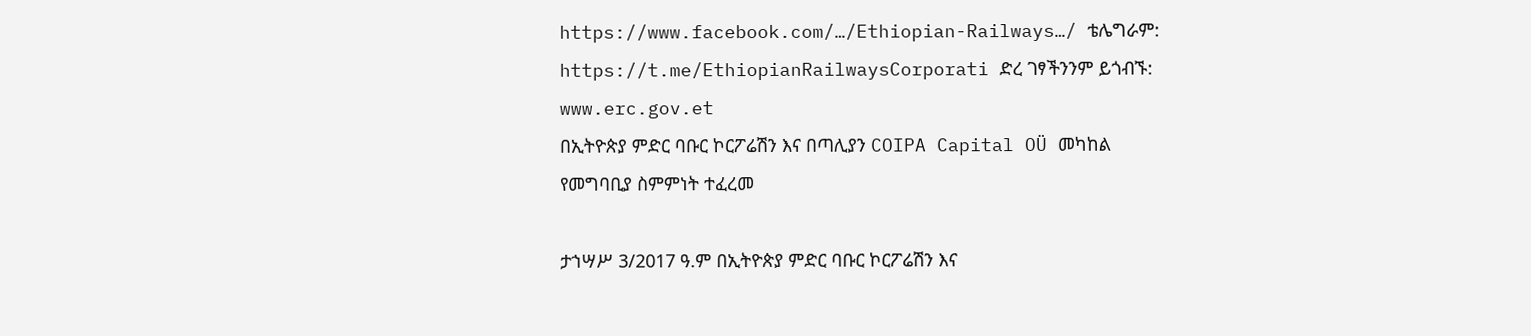https://www.facebook.com/…/Ethiopian-Railways…/ ቴሌግራም: https://t.me/EthiopianRailwaysCorporati ድረ ገፃችንንም ይጎብኙ: www.erc.gov.et
በኢትዮጵያ ምድር ባቡር ኮርፖሬሽን እና በጣሊያን COIPA Capital OÜ መካከል የመግባቢያ ስምምነት ተፈረመ

ታኀሣሥ 3/2017 ዓ.ም በኢትዮጵያ ምድር ባቡር ኮርፖሬሽን እና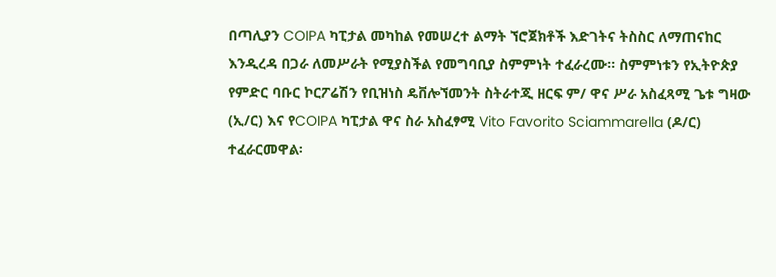በጣሊያን COIPA ካፒታል መካከል የመሠረተ ልማት ኘሮጀክቶች እድገትና ትስስር ለማጠናከር እንዲረዳ በጋራ ለመሥራት የሚያስችል የመግባቢያ ስምምነት ተፈራረሙ፡፡ ስምምነቱን የኢትዮጵያ የምድር ባቡር ኮርፖሬሽን የቢዝነስ ዴቨሎኘመንት ስትራተጂ ዘርፍ ም/ ዋና ሥራ አስፈጻሚ ጌቱ ግዛው (ኢ/ር) እና የCOIPA ካፒታል ዋና ስራ አስፈፃሚ Vito Favorito Sciammarella (ዶ/ር) ተፈራርመዋል፡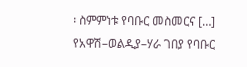፡ ስምምነቱ የባቡር መስመርና […]
የአዋሽ–ወልዲያ–ሃራ ገበያ የባቡር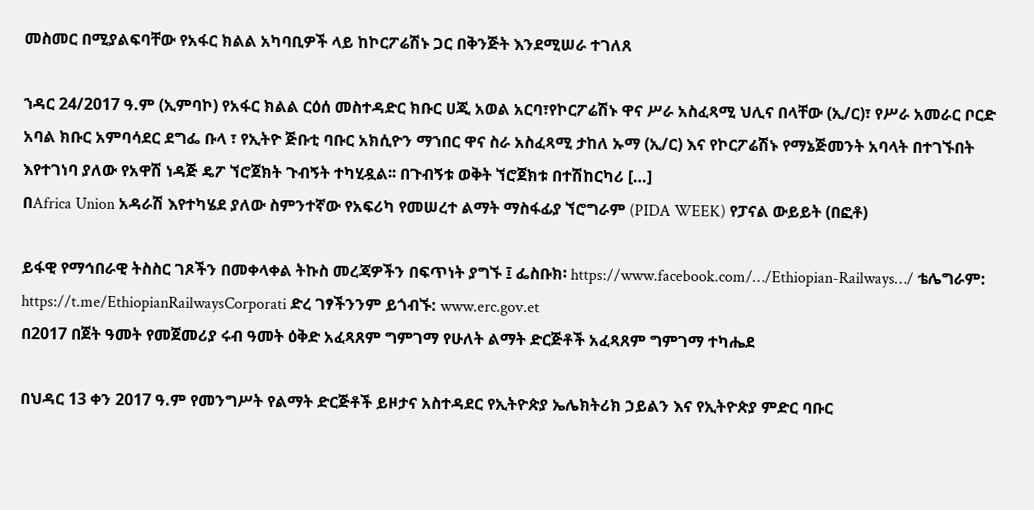መስመር በሚያልፍባቸው የአፋር ክልል አካባቢዎች ላይ ከኮርፖሬሽኑ ጋር በቅንጅት እንደሚሠራ ተገለጸ

ኀዳር 24/2017 ዓ.ም (ኢምባኮ) የአፋር ክልል ርዕሰ መስተዳድር ክቡር ሀጂ አወል አርባ፣የኮርፖሬሽኑ ዋና ሥራ አስፈጻሚ ህሊና በላቸው (ኢ/ር)፣ የሥራ አመራር ቦርድ አባል ክቡር አምባሳደር ደግፌ ቡላ ፣ የኢትዮ ጅቡቲ ባቡር አክሲዮን ማኀበር ዋና ስራ አስፈጻሚ ታከለ ኡማ (ኢ/ር) እና የኮርፖሬሽኑ የማኔጅመንት አባላት በተገኙበት እየተገነባ ያለው የአዋሽ ነዳጅ ዴፖ ኘሮጀክት ጉብኝት ተካሂዷል፡፡ በጉብኝቱ ወቅት ኘሮጀክቱ በተሽከርካሪ […]
በAfrica Union አዳራሽ እየተካሄደ ያለው ስምንተኛው የአፍሪካ የመሠረተ ልማት ማስፋፊያ ኘሮግራም (PIDA WEEK) የፓናል ውይይት (በፎቶ)

ይፋዊ የማኅበራዊ ትስስር ገጾችን በመቀላቀል ትኩስ መረጃዎችን በፍጥነት ያግኙ ፤ ፌስቡክ፡ https://www.facebook.com/…/Ethiopian-Railways…/ ቴሌግራም: https://t.me/EthiopianRailwaysCorporati ድረ ገፃችንንም ይጎብኙ: www.erc.gov.et
በ2017 በጀት ዓመት የመጀመሪያ ሩብ ዓመት ዕቅድ አፈጻጸም ግምገማ የሁለት ልማት ድርጅቶች አፈጻጸም ግምገማ ተካሔደ

በህዳር 13 ቀን 2017 ዓ.ም የመንግሥት የልማት ድርጅቶች ይዞታና አስተዳደር የኢትዮጵያ ኤሌክትሪክ ኃይልን እና የኢትዮጵያ ምድር ባቡር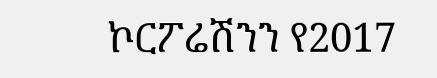ኮርፖሬሽንን የ2017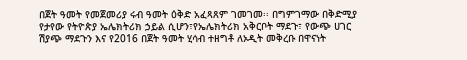በጀት ዓመት የመጀመሪያ ሩብ ዓመት ዕቅድ አፈጻጸም ገመገመ፡፡ በግምገማው በቅድሚያ የታየው የትዮጵያ ኤሌክትሪክ ኃይል ሲሆን፣የኤሌክትሪክ አቅርቦት ማደጉ፣ የውጭ ሀገር ሽያጭ ማደጉን እና የ2016 በጀት ዓመት ሂሳብ ተዘግቶ ለኦዲት መቅረቡ በዋናነት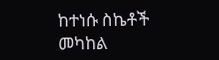ከተነሱ ስኬቶች መካከል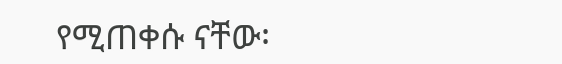የሚጠቀሱ ናቸው፡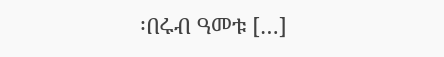፡በሩብ ዓመቱ […]